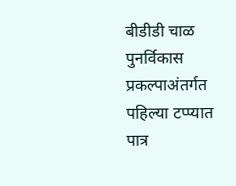बीडीडी चाळ पुनर्विकास प्रकल्पाअंतर्गत पहिल्या टप्प्यात पात्र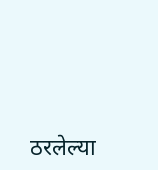ठरलेल्या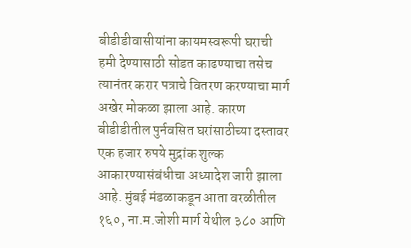बीडीडीवासीयांना कायमस्वरूपी घराची हमी देण्यासाठी सोडत काढण्याचा तसेच त्यानंतर करार पत्राचे वितरण करण्याचा मार्ग अखेर मोकळा झाला आहे. कारण बीडीडीतील पुर्नवसित घरांसाठीच्या दस्तावर एक हजार रुपये मुद्रांक शुल्क आकारण्यासंबंधीचा अध्यादेश जारी झाला आहे. मुंबई मंडळाकडून आता वरळीतील १६०, ना.म.जोशी मार्ग येथील ३८० आणि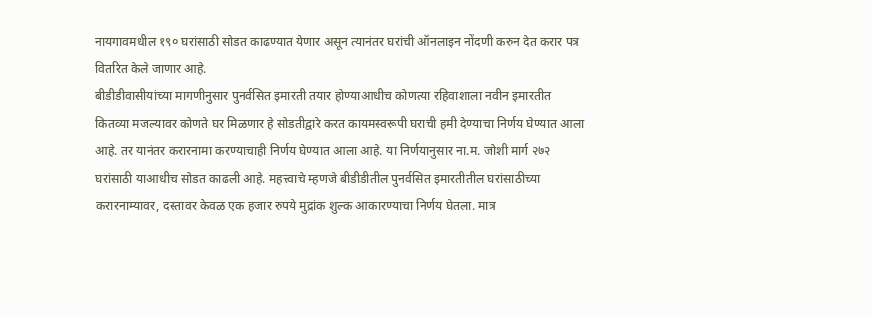नायगावमधील १९० घरांसाठी सोडत काढण्यात येणार असून त्यानंतर घरांची ऑनलाइन नोंदणी करुन देत करार पत्र वितरित केले जाणार आहे.
बीडीडीवासीयांच्या मागणीनुसार पुनर्वसित इमारती तयार होण्याआधीच कोणत्या रहिवाशाला नवीन इमारतीत कितव्या मजल्यावर कोणते घर मिळणार हे सोडतीद्वारे करत कायमस्वरूपी घराची हमी देण्याचा निर्णय घेण्यात आला आहे. तर यानंतर करारनामा करण्याचाही निर्णय घेण्यात आला आहे. या निर्णयानुसार ना.म. जोशी मार्ग २७२ घरांसाठी याआधीच सोडत काढली आहे. महत्त्वाचे म्हणजे बीडीडीतील पुनर्वसित इमारतीतील घरांसाठीच्या करारनाम्यावर, दस्तावर केवळ एक हजार रुपये मुद्रांक शुल्क आकारण्याचा निर्णय घेतला. मात्र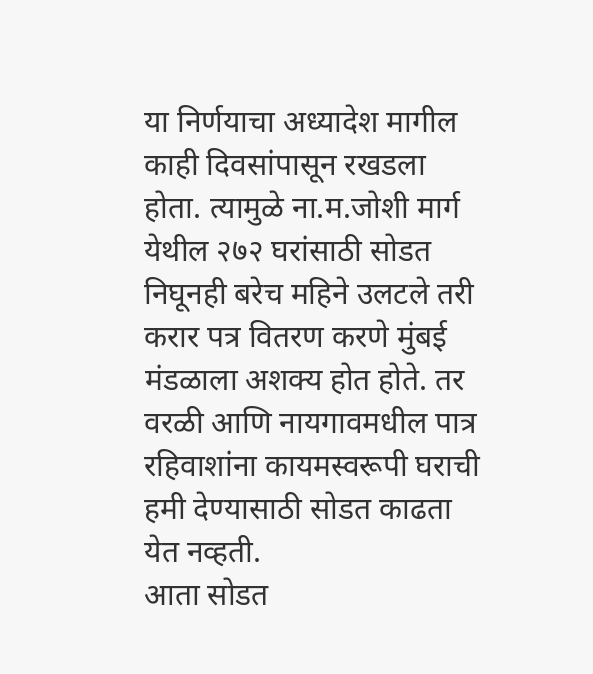या निर्णयाचा अध्यादेश मागील काही दिवसांपासून रखडला होता. त्यामुळे ना.म.जोशी मार्ग येथील २७२ घरांसाठी सोडत निघूनही बरेच महिने उलटले तरी करार पत्र वितरण करणे मुंबई मंडळाला अशक्य होत होते. तर वरळी आणि नायगावमधील पात्र रहिवाशांना कायमस्वरूपी घराची हमी देण्यासाठी सोडत काढता येत नव्हती.
आता सोडत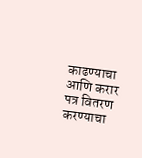काढण्याचा आणि करार पत्र वितरण करण्याचा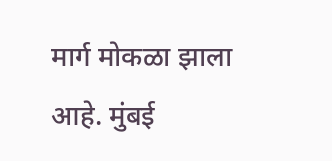मार्ग मोकळा झाला आहे. मुंबई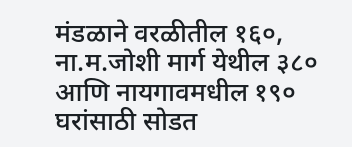मंडळाने वरळीतील १६०, ना.म.जोशी मार्ग येथील ३८० आणि नायगावमधील १९० घरांसाठी सोडत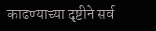काढण्याच्या दृष्टीने सर्व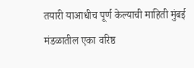तयारी याआधीच पूर्ण केल्याची माहिती मुंबई मंडळातील एका वरिष्ठ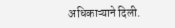अधिकाऱ्याने दिली.